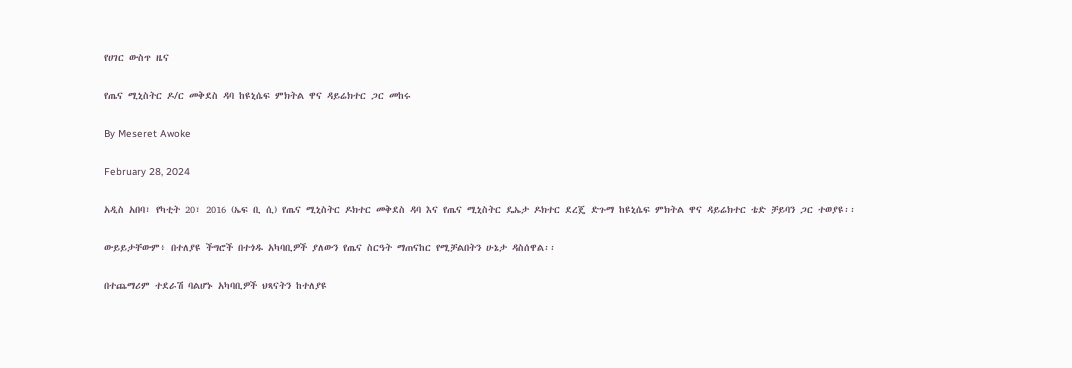የሀገር ውስጥ ዜና

የጤና ሚኒስትር ዶ/ር መቅደስ ዳባ ከዩኒሴፍ ምክትል ዋና ዳይሬክተር ጋር መከሩ

By Meseret Awoke

February 28, 2024

አዲስ አበባ፣ የካቲት 20፣ 2016 (ኤፍ ቢ ሲ) የጤና ሚኒስትር ዶክተር መቅደስ ዳባ እና የጤና ሚኒስትር ዴኤታ ዶክተር ደረጄ ድጉማ ከዩኒሴፍ ምክትል ዋና ዳይሬክተር ቴድ ቻይባን ጋር ተወያዩ፡፡

ውይይታቸውም፥ በተለያዩ ችግሮች በተጎዱ አካባቢዎች ያለውን የጤና ስርዓት ማጠናከር የሚቻልበትን ሁኔታ ዳስሰዋል፡፡

በተጨማሪም ተደራሽ ባልሆኑ አካባቢዎች ህጻናትን ከተለያዩ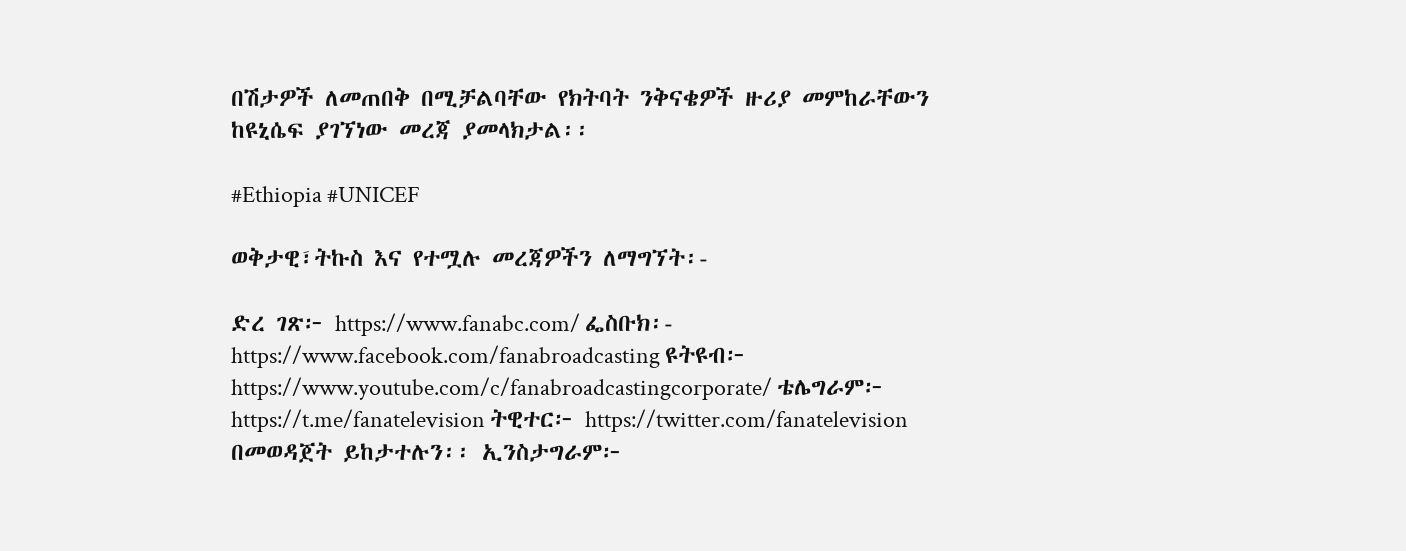በሽታዎች ለመጠበቅ በሚቻልባቸው የክትባት ንቅናቄዎች ዙሪያ መምከራቸውን ከዩኒሴፍ ያገኘነው መረጃ ያመላክታል፡፡

#Ethiopia #UNICEF

ወቅታዊ፣ትኩስ እና የተሟሉ መረጃዎችን ለማግኘት፡-

ድረ ገጽ፦ https://www.fanabc.com/ ፌስቡክ፡- https://www.facebook.com/fanabroadcasting ዩትዩብ፦ https://www.youtube.com/c/fanabroadcastingcorporate/ ቴሌግራም፦ https://t.me/fanatelevision ትዊተር፦ https://twitter.com/fanatelevision በመወዳጀት ይከታተሉን፡፡ ኢንስታግራም፦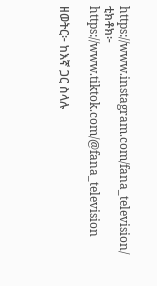https://www.instagram.com/fana_television/ ቲክቶክ፦ https://www.tiktok.com/@fana_television

ዘወትር፦ ከእኛ ጋር ስላሉ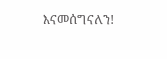እናመሰግናለን!